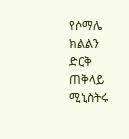የሶማሌ ክልልን ድርቅ ጠቅላይ ሚኒስትሩ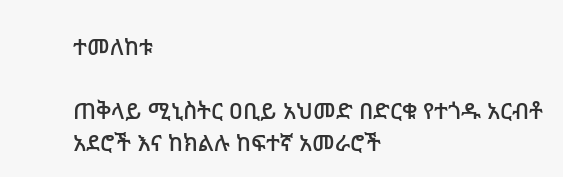ተመለከቱ

ጠቅላይ ሚኒስትር ዐቢይ አህመድ በድርቁ የተጎዱ አርብቶ አደሮች እና ከክልሉ ከፍተኛ አመራሮች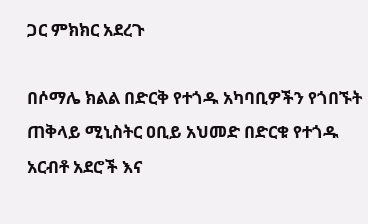ጋር ምክክር አደረጉ

በሶማሌ ክልል በድርቅ የተጎዱ አካባቢዎችን የጎበኙት ጠቅላይ ሚኒስትር ዐቢይ አህመድ በድርቁ የተጎዱ አርብቶ አደሮች እና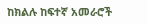ከክልሉ ከፍተኛ አመራሮች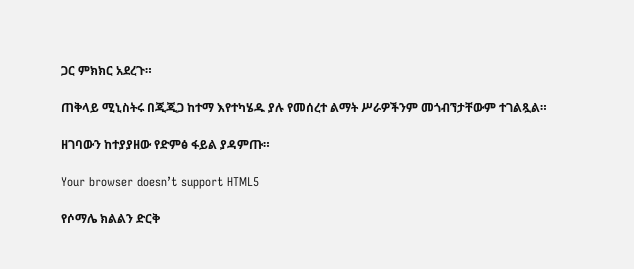ጋር ምክክር አደረጉ።

ጠቅላይ ሚኒስትሩ በጂጂጋ ከተማ እየተካሄዱ ያሉ የመሰረተ ልማት ሥራዎችንም መጎብኘታቸውም ተገልጿል።

ዘገባውን ከተያያዘው የድምፅ ፋይል ያዳምጡ።

Your browser doesn’t support HTML5

የሶማሌ ክልልን ድርቅ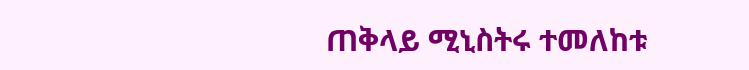ጠቅላይ ሚኒስትሩ ተመለከቱ